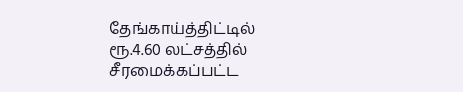தேங்காய்த்திட்டில் ரூ.4.60 லட்சத்தில் சீரமைக்கப்பட்ட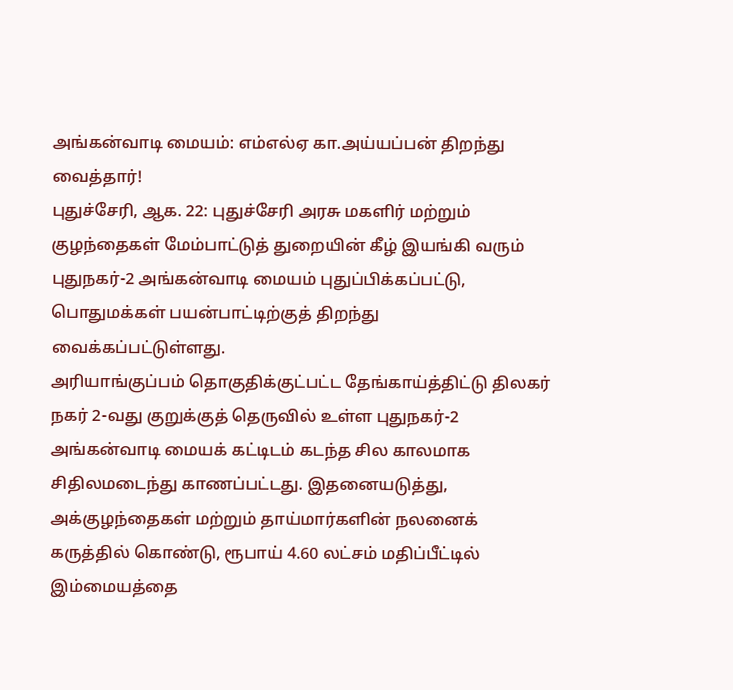அங்கன்வாடி மையம்: எம்எல்ஏ கா.அய்யப்பன் திறந்து வைத்தார்!
புதுச்சேரி, ஆக. 22: புதுச்சேரி அரசு மகளிர் மற்றும் குழந்தைகள் மேம்பாட்டுத் துறையின் கீழ் இயங்கி வரும் புதுநகர்-2 அங்கன்வாடி மையம் புதுப்பிக்கப்பட்டு, பொதுமக்கள் பயன்பாட்டிற்குத் திறந்து வைக்கப்பட்டுள்ளது.
அரியாங்குப்பம் தொகுதிக்குட்பட்ட தேங்காய்த்திட்டு திலகர் நகர் 2-வது குறுக்குத் தெருவில் உள்ள புதுநகர்-2 அங்கன்வாடி மையக் கட்டிடம் கடந்த சில காலமாக சிதிலமடைந்து காணப்பட்டது. இதனையடுத்து, அக்குழந்தைகள் மற்றும் தாய்மார்களின் நலனைக் கருத்தில் கொண்டு, ரூபாய் 4.60 லட்சம் மதிப்பீட்டில் இம்மையத்தை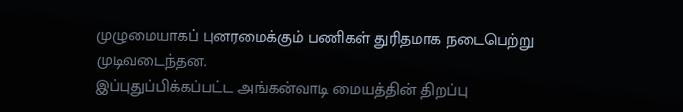முழுமையாகப் புனரமைக்கும் பணிகள் துரிதமாக நடைபெற்று முடிவடைந்தன.
இப்புதுப்பிக்கப்பட்ட அங்கன்வாடி மையத்தின் திறப்பு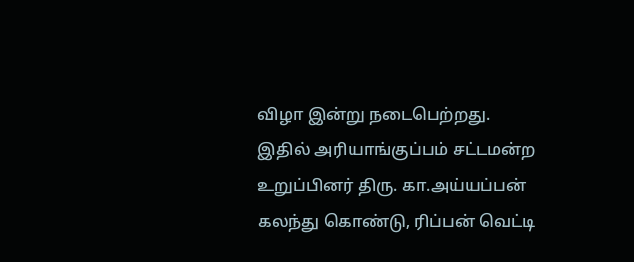விழா இன்று நடைபெற்றது. இதில் அரியாங்குப்பம் சட்டமன்ற உறுப்பினர் திரு. கா.அய்யப்பன் கலந்து கொண்டு, ரிப்பன் வெட்டி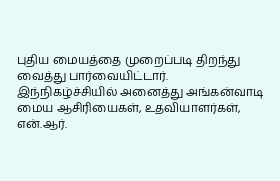புதிய மையத்தை முறைப்படி திறந்து வைத்து பார்வையிட்டார்.
இந்நிகழ்ச்சியில் அனைத்து அங்கன்வாடி மைய ஆசிரியைகள், உதவியாளர்கள், என்.ஆர்.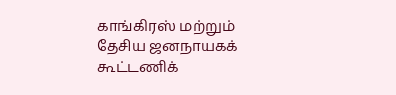காங்கிரஸ் மற்றும் தேசிய ஜனநாயகக் கூட்டணிக்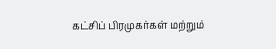கட்சிப் பிரமுகர்கள் மற்றும்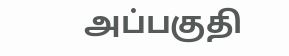அப்பகுதி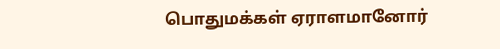பொதுமக்கள் ஏராளமானோர்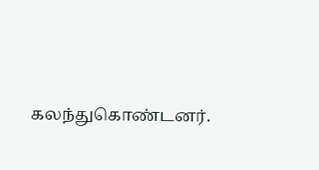கலந்துகொண்டனர்.